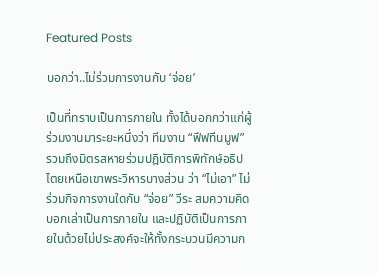Featured Posts

บอกว่า..ไม่ร่วมการงานกับ ‘จ่อย’

เป็นที่ทราบเป็นการภายใน ทั้งได้บอกกว่าแก่ผู้ร่วมงานมาระยะหนึ่งว่า ทีมงาน “ฟีฟทีนมูฟ” รวมถึงมิตรสหายร่วมปฎิบัติการพิทักษ์อธิปไตยเหนือเขาพระวิหารบางส่วน ว่า “ไม่เอา” ไม่ร่วมกิจการงานใดกับ “จ่อย” วีระ สมความคิด บอกเล่าเป็นการภายใน และปฏิบัติเป็นการภายในด้วยไม่ประสงค์จะให้ทั้งกระบวนมีความก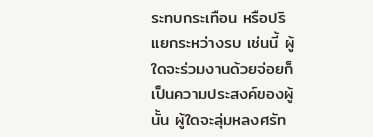ระทบกระเทือน หรือปริแยกระหว่างรบ เช่นนี้ ผู้ใดจะร่วมงานด้วยจ่อยก็เป็นความประสงค์ของผู้นั้น ผู้ใดจะลุ่มหลงศรัท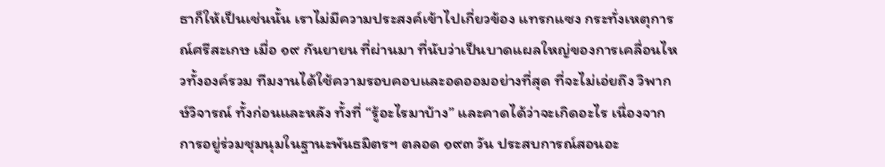ธาก็ให้เป็นเช่นนั้น เราไม่มีความประสงค์เข้าไปเกี่ยวข้อง แทรกแซง กระทั่งเหตุการณ์ศรีสะเกษ เมื่อ ๑๙ กันยายน ที่ผ่านมา ที่นับว่าเป็นบาดแผลใหญ่ของการเคลื่อนไหวทั้งองค์รวม ทีมงานได้ใช้ความรอบคอบและอดออมอย่างที่สุด ที่จะไม่เอ่ยถึง วิพากษ์วิจารณ์ ทั้งก่อนและหลัง ทั้งที่ “รู้อะไรมาบ้าง” และคาดได้ว่าจะเกิดอะไร เนื่องจากการอยู่ร่วมชุมนุมในฐานะพันธมิตรฯ ตลอด ๑๙๓ วัน ประสบการณ์สอนอะ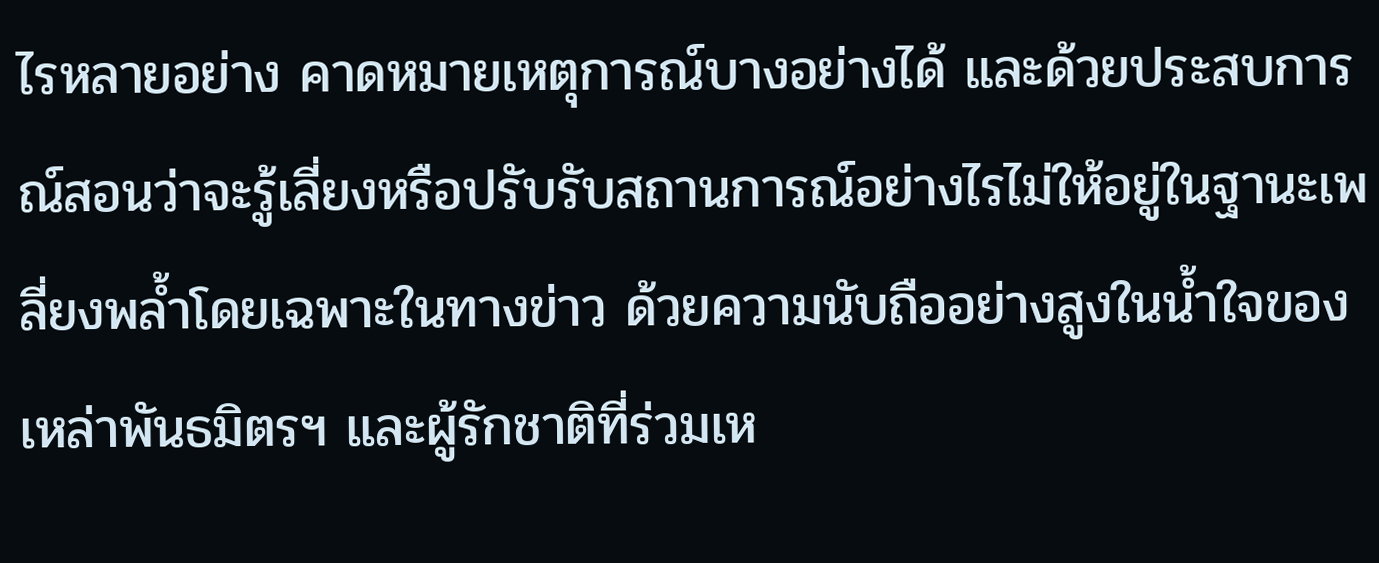ไรหลายอย่าง คาดหมายเหตุการณ์บางอย่างได้ และด้วยประสบการณ์สอนว่าจะรู้เลี่ยงหรือปรับรับสถานการณ์อย่างไรไม่ให้อยู่ในฐานะเพลี่ยงพล้ำโดยเฉพาะในทางข่าว ด้วยความนับถืออย่างสูงในน้ำใจของเหล่าพันธมิตรฯ และผู้รักชาติที่ร่วมเห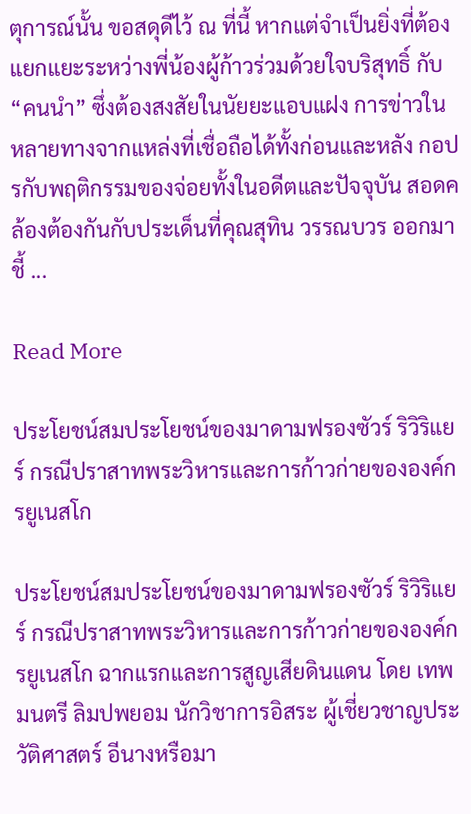ตุการณ์นั้น ขอสดุดีไว้ ณ ที่นี้ หากแต่จำเป็นยิ่งที่ต้องแยกแยะระหว่างพี่น้องผู้ก้าวร่วมด้วยใจบริสุทธิ์ กับ “คนนำ” ซึ่งต้องสงสัยในนัยยะแอบแฝง การข่าวในหลายทางจากแหล่งที่เชื่อถือได้ทั้งก่อนและหลัง กอปรกับพฤติกรรมของจ่อยทั้งในอดีตและปัจจุบัน สอดคล้องต้องกันกับประเด็นที่คุณสุทิน วรรณบวร ออกมาชี้ ...

Read More

ประโยชน์สมประโยชน์ของมาดามฟรองซัวร์ ริวิริแยร์ กรณีปราสาทพระวิหารและการก้าวก่ายขององค์กรยูเนสโก

ประโยชน์สมประโยชน์ของมาดามฟรองซัวร์ ริวิริแยร์ กรณีปราสาทพระวิหารและการก้าวก่ายขององค์กรยูเนสโก ฉากแรกและการสูญเสียดินแดน โดย เทพมนตรี ลิมปพยอม นักวิชาการอิสระ ผู้เชี่ยวชาญประวัติศาสตร์ อีนางหรือมา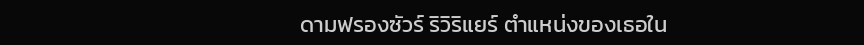ดามฟรองซัวร์ ริวิริแยร์ ตำแหน่งของเธอใน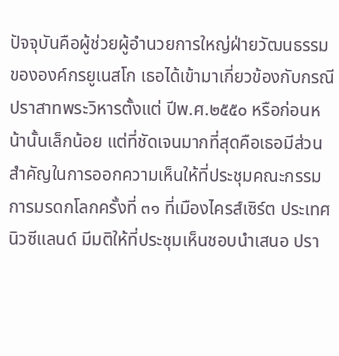ปัจจุบันคือผู้ช่วยผู้อำนวยการใหญ่ฝ่ายวัฒนธรรมขององค์กรยูเนสโก เธอได้เข้ามาเกี่ยวข้องกับกรณีปราสาทพระวิหารตั้งแต่ ปีพ.ศ.๒๕๕๐ หรือก่อนหน้านั้นเล็กน้อย แต่ที่ชัดเจนมากที่สุดคือเธอมีส่วนสำคัญในการออกความเห็นให้ที่ประชุมคณะกรรมการมรดกโลกครั้งที่ ๓๑ ที่เมืองไครส์เซิร์ต ประเทศนิวซีแลนด์ มีมติให้ที่ประชุมเห็นชอบนำเสนอ ปรา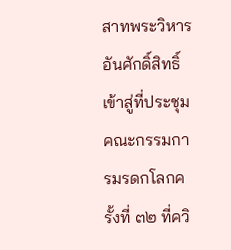สาทพระวิหารอันศักดิ์สิทธิ์เข้าสู่ที่ประชุมคณะกรรมการมรดกโลกครั้งที่ ๓๒ ที่ควิ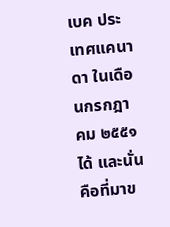เบค ประเทศแคนาดา ในเดือนกรกฎาคม ๒๕๕๑ได้ และนั่นคือที่มาข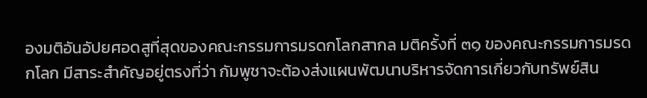องมติอันอัปยศอดสูที่สุดของคณะกรรมการมรดกโลกสากล มติครั้งที่ ๓๑ ของคณะกรรมการมรดกโลก มีสาระสำคัญอยู่ตรงที่ว่า กัมพูชาจะต้องส่งแผนพัฒนาบริหารจัดการเกี่ยวกับทรัพย์สิน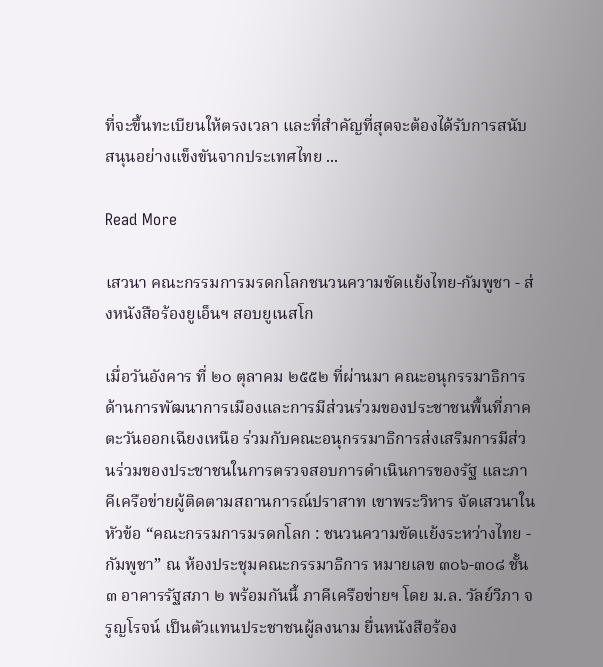ที่จะขึ้นทะเบียนให้ตรงเวลา และที่สำคัญที่สุดจะต้องได้รับการสนับสนุนอย่างแข็งขันจากประเทศไทย ...

Read More

เสวนา คณะกรรมการมรดกโลกชนวนความขัดแย้งไทย-กัมพูชา - ส่งหนังสือร้องยูเอ็นฯ สอบยูเนสโก

เมื่อวันอังคาร ที่ ๒๐ ตุลาคม ๒๕๕๒ ที่ผ่านมา คณะอนุกรรมาธิการด้านการพัฒนาการเมืองและการมีส่วนร่วมของประชาชนพื้นที่ภาคตะวันออกเฉียงเหนือ ร่วมกับคณะอนุกรรมาธิการส่งเสริมการมีส่วนร่วมของประชาชนในการตรวจสอบการดำเนินการของรัฐ และภาคีเครือข่ายผู้ติดตามสถานการณ์ปราสาท เขาพระวิหาร จัดเสวนาในหัวข้อ “คณะกรรมการมรดกโลก : ชนวนความขัดแย้งระหว่างไทย - กัมพูชา” ณ ห้องประชุมคณะกรรมาธิการ หมายเลข ๓๐๖-๓๐๘ ชั้น ๓ อาคารรัฐสภา ๒ พร้อมกันนี้ ภาคีเครือข่ายฯ โดย ม.ล. วัลย์วิภา จรูญโรจน์ เป็นตัวแทนประชาชนผู้ลงนาม ยื่นหนังสือร้อง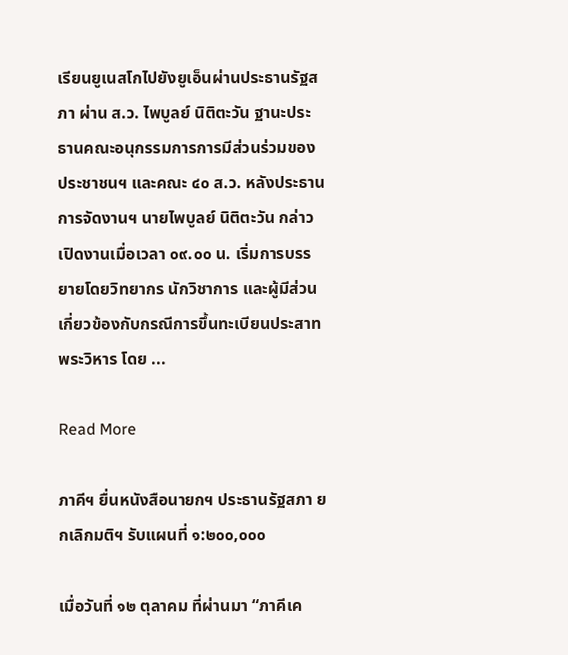เรียนยูเนสโกไปยังยูเอ็นผ่านประธานรัฐสภา ผ่าน ส.ว. ไพบูลย์ นิติตะวัน ฐานะประธานคณะอนุกรรมการการมีส่วนร่วมของประชาชนฯ และคณะ ๔๐ ส.ว. หลังประธานการจัดงานฯ นายไพบูลย์ นิติตะวัน กล่าวเปิดงานเมื่อเวลา ๐๙.๐๐ น. เริ่มการบรรยายโดยวิทยากร นักวิชาการ และผู้มีส่วนเกี่ยวข้องกับกรณีการขึ้นทะเบียนประสาทพระวิหาร โดย ...

Read More

ภาคีฯ ยื่นหนังสือนายกฯ ประธานรัฐสภา ยกเลิกมติฯ รับแผนที่ ๑:๒๐๐,๐๐๐

เมื่อวันที่ ๑๒ ตุลาคม ที่ผ่านมา “ภาคีเค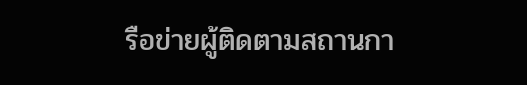รือข่ายผู้ติดตามสถานกา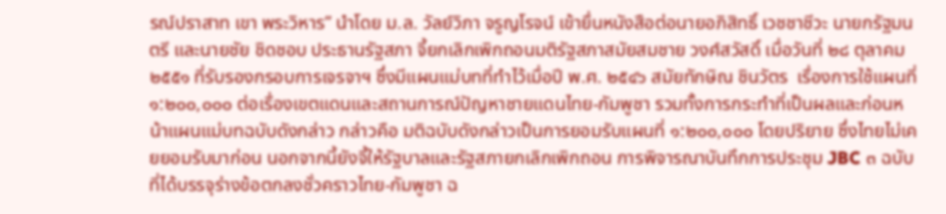รณ์ปราสาท เขา พระวิหาร” นำโดย ม.ล. วัลย์วิภา จรูญโรจน์ เข้ายื่นหนังสือต่อนายอภิสิทธิ์ เวชชาชีวะ นายกรัฐมนตรี และนายชัย ชิดชอบ ประธานรัฐสภา จี้ยกเลิกเพิกถอนมติรัฐสภาสมัยสมชาย วงศ์สวัสดิ์ เมื่อวันที่ ๒๘ ตุลาคม ๒๕๕๑ ที่รับรองกรอบการเจรจาฯ ซึ่งมีแผนแม่บทที่ทำไว้เมื่อปี พ.ศ. ๒๕๔๖ สมัยทักษิณ ชินวัตร  เรื่องการใช้แผนที่ ๑:๒๐๐,๐๐๐ ต่อเรื่องเขตแดนและสถานการณ์ปัญหาชายแดนไทย-กัมพูชา รวมทั้งการกระทำที่เป็นผลและก่อนหน้าแผนแม่บทฉบับดังกล่าว กล่าวคือ มติฉบับดังกล่าวเป็นการยอมรับแผนที่ ๑:๒๐๐,๐๐๐ โดยปริยาย ซึ่งไทยไม่เคยยอมรับมาก่อน นอกจากนี้ยังจี้ให้รัฐบาลและรัฐสภายกเลิกเพิกถอน การพิจารณาบันทึกการประชุม JBC ๓ ฉบับ ที่ได้บรรจุร่างข้อตกลงชั่วคราวไทย-กัมพูชา ฉ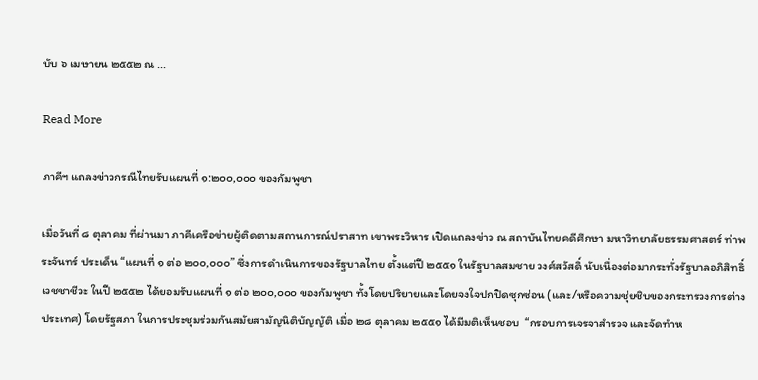บับ ๖ เมษายน ๒๕๕๒ ณ ...

Read More

ภาคีฯ แถลงข่าวกรณีไทยรับแผนที่ ๑:๒๐๐,๐๐๐ ของกัมพูชา

เมื่อวันที่ ๘ ตุลาคม ที่ผ่านมา ภาคีเครือข่ายผู้ติดตามสถานการณ์ปราสาท เขาพระวิหาร เปิดแถลงข่าว ณ สถาบันไทยคดีศึกษา มหาวิทยาลัยธรรมศาสตร์ ท่าพระจันทร์ ประเด็น “แผนที่ ๑ ต่อ ๒๐๐,๐๐๐” ซึ่งการดำเนินการของรัฐบาลไทย ตั้งแต่ปี ๒๕๕๑ ในรัฐบาลสมชาย วงศ์สวัสดิ์ นับเนื่องต่อมากระทั่งรัฐบาลอภิสิทธิ์ เวชชาชีวะ ในปี ๒๕๕๒ ได้ยอมรับแผนที่ ๑ ต่อ ๒๐๐,๐๐๐ ของกัมพูชา ทั้งโดยปริยายและโดยจงใจปกปิดซุกซ่อน (และ/หรือความชุ่ยชิบของกระทรวงการต่างประเทศ) โดยรัฐสภา ในการประชุมร่วมกันสมัยสามัญนิติบัญญัติ เมื่อ ๒๘ ตุลาคม ๒๕๕๑ ได้มีมติเห็นชอบ  “กรอบการเจรจาสำรวจ และจัดทำห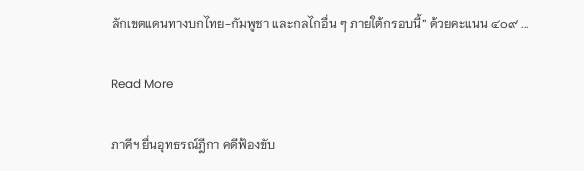ลักเขตแดนทางบกไทย-กัมพูชา และกลไกอื่น ๆ ภายใต้กรอบนี้” ด้วยคะแนน ๔๐๙ ...

Read More

ภาคีฯ ยื่นอุทธรณ์ฎีกา คดีฟ้องขับ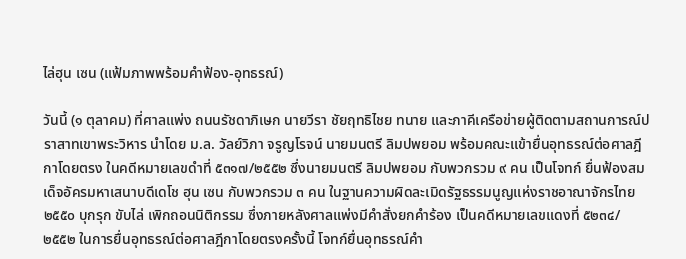ไล่ฮุน เซน (แฟ้มภาพพร้อมคำฟ้อง-อุทธรณ์)

วันนี้ (๑ ตุลาคม) ที่ศาลแพ่ง ถนนรัชดาภิเษก นายวีรา ชัยฤทธิไชย ทนาย และภาคีเครือข่ายผู้ติดตามสถานการณ์ปราสาทเขาพระวิหาร นำโดย ม.ล. วัลย์วิภา จรูญโรจน์ นายมนตรี ลิมปพยอม พร้อมคณะเเข้ายื่นอุทธรณ์ต่อศาลฎีกาโดยตรง ในคดีหมายเลขดำที่ ๕๓๑๗/๒๕๕๒ ซึ่งนายมนตรี ลิมปพยอม กับพวกรวม ๙ คน เป็นโจทก์ ยื่นฟ้องสมเด็จอัครมหาเสนาบดีเดโช ฮุน เซน กับพวกรวม ๓ คน ในฐานความผิดละเมิดรัฐธรรมนูญแห่งราชอาณาจักรไทย ๒๕๕๐ บุกรุก ขับไล่ เพิกถอนนิติกรรม ซึ่งภายหลังศาลแพ่งมีคำสั่งยกคำร้อง เป็นคดีหมายเลขแดงที่ ๕๒๓๔/๒๕๕๒ ในการยื่นอุทธรณ์ต่อศาลฎีกาโดยตรงครั้งนี้ โจทก์ยื่นอุทธรณ์คำ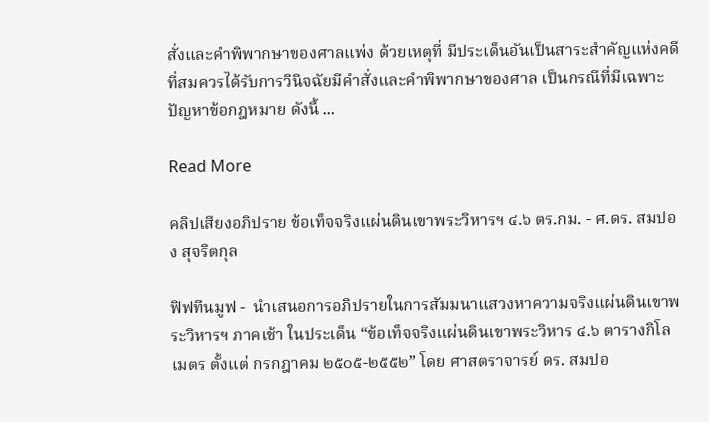สั่งและคำพิพากษาของศาลแพ่ง ด้วยเหตุที่ มีประเด็นอันเป็นสาระสำคัญแห่งคดีที่สมควรได้รับการวินิจฉัยมีคำสั่งและคำพิพากษาของศาล เป็นกรณีที่มีเฉพาะปัญหาข้อกฎหมาย ดังนี้ ...

Read More

คลิปเสียงอภิปราย ข้อเท็จจริงแผ่นดินเขาพระวิหารฯ ๔.๖ ตร.กม. - ศ.ดร. สมปอง สุจริตกุล

ฟิฟทีนมูฟ -  นำเสนอการอภิปรายในการสัมมนาแสวงหาความจริงแผ่นดินเขาพระวิหารฯ ภาคเช้า ในประเด็น “ข้อเท็จจริงแผ่นดินเขาพระวิหาร ๔.๖ ตารางกิโลเมตร ตั้งแต่ กรกฎาคม ๒๕๐๕-๒๕๕๒” โดย ศาสตราจารย์ ดร. สมปอ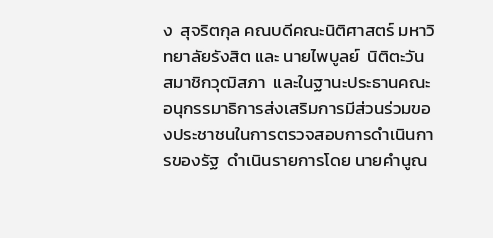ง  สุจริตกุล คณบดีคณะนิติศาสตร์ มหาวิทยาลัยรังสิต และ นายไพบูลย์  นิติตะวัน  สมาชิกวุฒิสภา  และในฐานะประธานคณะอนุกรรมาธิการส่งเสริมการมีส่วนร่วมของประชาชนในการตรวจสอบการดำเนินการของรัฐ  ดำเนินรายการโดย นายคำนูณ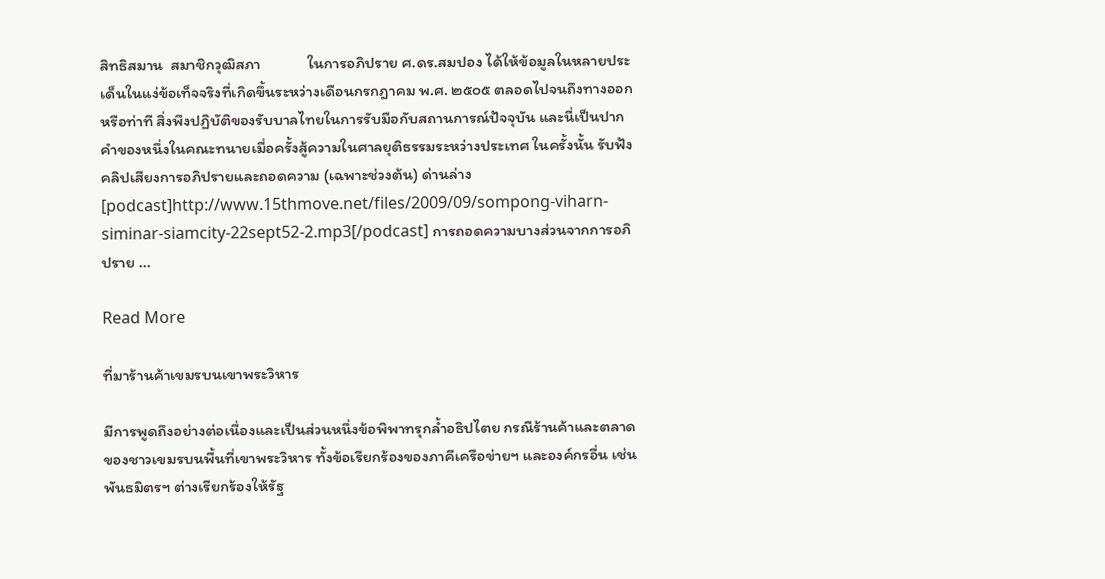สิทธิสมาน  สมาชิกวุฒิสภา             ในการอภิปราย ศ.ดร.สมปอง ได้ให้ข้อมูลในหลายประเด็นในแง่ข้อเท็จจริงที่เกิดขึ้นระหว่างเดือนกรกฎาคม พ.ศ. ๒๕๐๕ ตลอดไปจนถึงทางออกหรือท่าที สิ่งพึงปฏิบัติของรับบาลไทยในการรับมือกับสถานการณ์ปัจจุบัน และนี่เป็นปากคำของหนึ่งในคณะทนายเมื่อครั้งสู้ความในศาลยุติธรรมระหว่างประเทศ ในครั้งนั้น รับฟังคลิปเสียงการอภิปรายและถอดความ (เฉพาะช่วงต้น) ด่านล่าง [podcast]http://www.15thmove.net/files/2009/09/sompong-viharn-siminar-siamcity-22sept52-2.mp3[/podcast] การถอดความบางส่วนจากการอภิปราย ...

Read More

ที่มาร้านค้าเขมรบนเขาพระวิหาร

มีการพูดถึงอย่างต่อเนื่องและเป็นส่วนหนึ่งข้อพิพาทรุกล้ำอธิปไตย กรณีร้านค้าและตลาดของชาวเขมรบนพื้นที่เขาพระวิหาร ทั้งข้อเรียกร้องของภาคีเครือข่ายฯ และองค์กรอื่น เช่น พันธมิตรฯ ต่างเรียกร้องให้รัฐ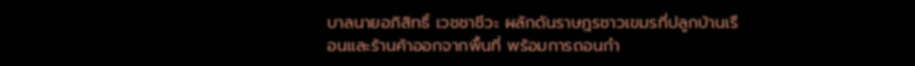บาลนายอภิสิทธิ์ เวชชาชีวะ ผลักดันราษฎรชาวเขมรที่ปลูกบ้านเรือนและร้านค้าออกจากพื้นที่ พร้อมการถอนกำ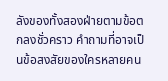ลังของทั้งสองฝ่ายตามข้อตกลงชั่วคราว คำถามที่อาจเป็นข้อสงสัยของใครหลายคน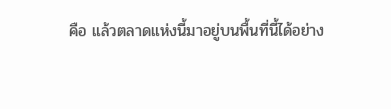คือ แล้วตลาดแห่งนี้มาอยู่บนพื้นที่นี้ได้อย่าง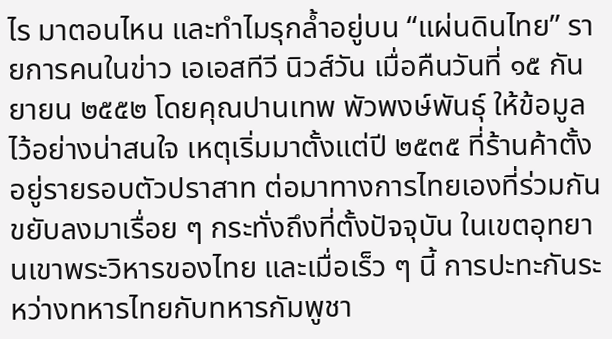ไร มาตอนไหน และทำไมรุกล้ำอยู่บน “แผ่นดินไทย” รายการคนในข่าว เอเอสทีวี นิวส์วัน เมื่อคืนวันที่ ๑๕ กันยายน ๒๕๕๒ โดยคุณปานเทพ พัวพงษ์พันธุ์ ให้ข้อมูลไว้อย่างน่าสนใจ เหตุเริ่มมาตั้งแต่ปี ๒๕๓๕ ที่ร้านค้าตั้งอยู่รายรอบตัวปราสาท ต่อมาทางการไทยเองที่ร่วมกันขยับลงมาเรื่อย ๆ กระทั่งถึงที่ตั้งปัจจุบัน ในเขตอุทยานเขาพระวิหารของไทย และเมื่อเร็ว ๆ นี้ การปะทะกันระหว่างทหารไทยกับทหารกัมพูชา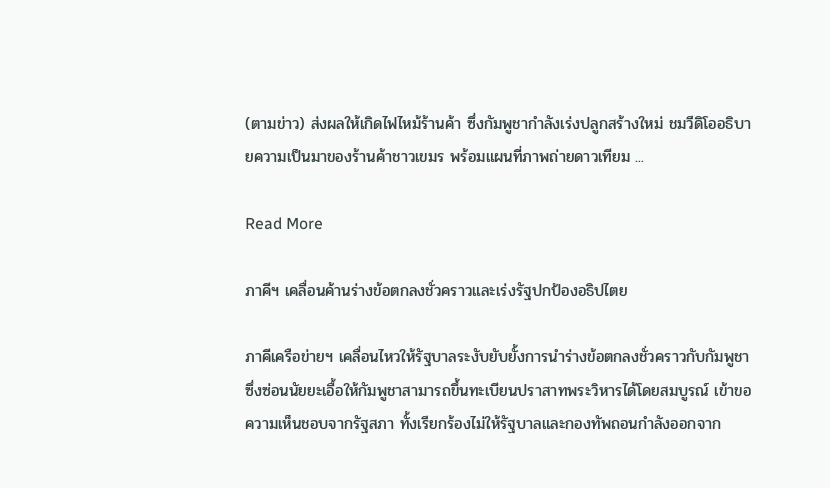(ตามข่าว) ส่งผลให้เกิดไฟไหม้ร้านค้า ซึ่งกัมพูชากำลังเร่งปลูกสร้างใหม่ ชมวีดิโออธิบายความเป็นมาของร้านค้าชาวเขมร พร้อมแผนที่ภาพถ่ายดาวเทียม ...

Read More

ภาคีฯ เคลื่อนค้านร่างข้อตกลงชั่วคราวและเร่งรัฐปกป้องอธิปไตย

ภาคีเครือข่ายฯ เคลื่อนไหวให้รัฐบาลระงับยับยั้งการนำร่างข้อตกลงชั่วคราวกับกัมพูชา ซึ่งซ่อนนัยยะเอื้อให้กัมพูชาสามารถขึ้นทะเบียนปราสาทพระวิหารได้โดยสมบูรณ์ เข้าขอความเห็นชอบจากรัฐสภา ทั้งเรียกร้องไม่ให้รัฐบาลและกองทัพถอนกำลังออกจาก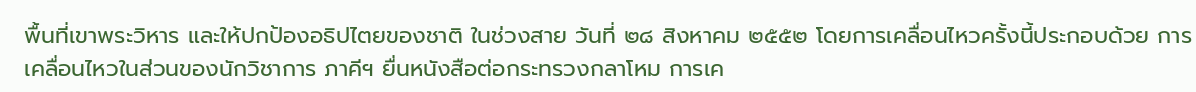พื้นที่เขาพระวิหาร และให้ปกป้องอธิปไตยของชาติ ในช่วงสาย วันที่ ๒๘ สิงหาคม ๒๕๕๒ โดยการเคลื่อนไหวครั้งนี้ประกอบด้วย การเคลื่อนไหวในส่วนของนักวิชาการ ภาคีฯ ยื่นหนังสือต่อกระทรวงกลาโหม การเค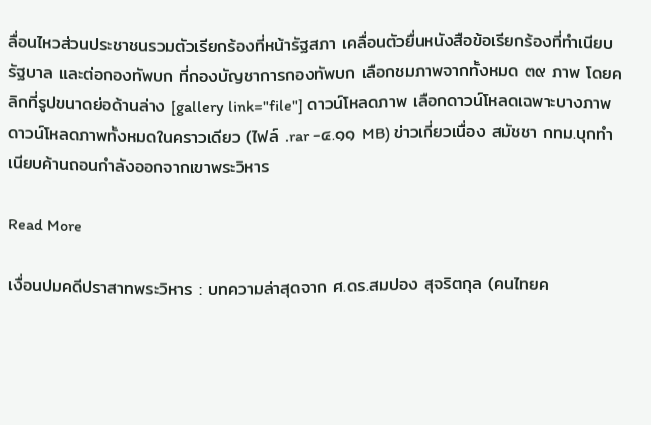ลื่อนไหวส่วนประชาชนรวมตัวเรียกร้องที่หน้ารัฐสภา เคลื่อนตัวยื่นหนังสือข้อเรียกร้องที่ทำเนียบรัฐบาล และต่อกองทัพบก ที่กองบัญชาการกองทัพบก เลือกชมภาพจากทั้งหมด ๓๙ ภาพ โดยคลิกที่รูปขนาดย่อด้านล่าง [gallery link="file"] ดาวน์โหลดภาพ เลือกดาวน์โหลดเฉพาะบางภาพ ดาวน์โหลดภาพทั้งหมดในคราวเดียว (ไฟล์ .rar -๔.๑๑ MB) ข่าวเกี่ยวเนื่อง สมัชชา กทม.บุกทำเนียบค้านถอนกำลังออกจากเขาพระวิหาร

Read More

เงื่อนปมคดีปราสาทพระวิหาร : บทความล่าสุดจาก ศ.ดร.สมปอง สุจริตกุล (คนไทยค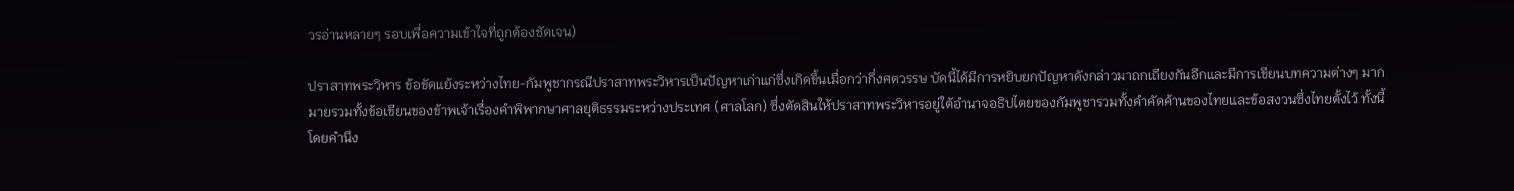วรอ่านหลายๆ รอบเพื่อความเข้าใจที่ถูกต้องชัดเจน)

ปราสาทพระวิหาร ข้อขัดแย้งระหว่างไทย-กัมพูชากรณีปราสาทพระวิหารเป็นปัญหาเก่าแก่ซึ่งเกิดขึ้นเมื่อกว่ากึ่งศตวรรษ บัดนี้ได้มีการหยิบยกปัญหาดังกล่าวมาถกเถียงกันอีกและมีการเขียนบทความต่างๆ มากมายรวมทั้งข้อเขียนของข้าพเจ้าเรื่องคำพิพากษาศาลยุติธรรมระหว่างประเทศ (ศาลโลก) ซึ่งตัดสินให้ปราสาทพระวิหารอยู่ใต้อำนาจอธิปไตยของกัมพูชารวมทั้งคำคัดค้านของไทยและข้อสงวนซึ่งไทยตั้งไว้ ทั้งนี้ โดยคำนึง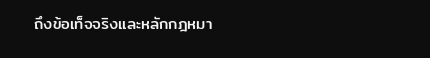ถึงข้อเท็จจริงและหลักกฎหมา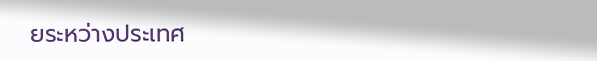ยระหว่างประเทศ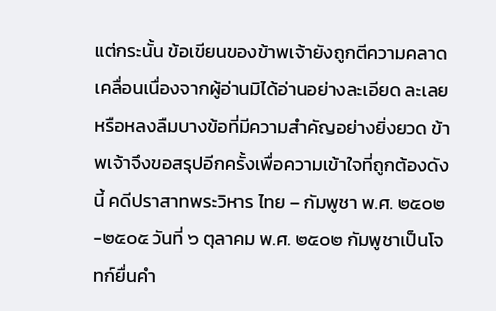แต่กระนั้น ข้อเขียนของข้าพเจ้ายังถูกตีความคลาดเคลื่อนเนื่องจากผู้อ่านมิได้อ่านอย่างละเอียด ละเลย หรือหลงลืมบางข้อที่มีความสำคัญอย่างยิ่งยวด ข้าพเจ้าจึงขอสรุปอีกครั้งเพื่อความเข้าใจที่ถูกต้องดังนี้ คดีปราสาทพระวิหาร ไทย – กัมพูชา พ.ศ. ๒๕๐๒-๒๕๐๕ วันที่ ๖ ตุลาคม พ.ศ. ๒๕๐๒ กัมพูชาเป็นโจทก์ยื่นคำ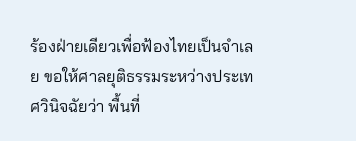ร้องฝ่ายเดียวเพื่อฟ้องไทยเป็นจำเลย ขอให้ศาลยุติธรรมระหว่างประเทศวินิจฉัยว่า พื้นที่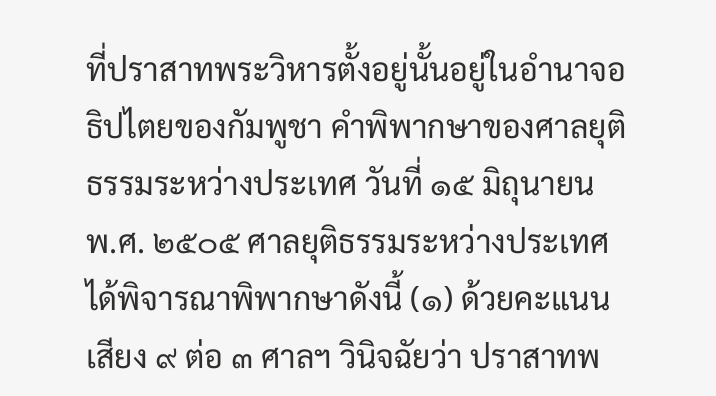ที่ปราสาทพระวิหารตั้งอยู่นั้นอยู่ในอำนาจอธิปไตยของกัมพูชา คำพิพากษาของศาลยุติธรรมระหว่างประเทศ วันที่ ๑๕ มิถุนายน พ.ศ. ๒๕๐๕ ศาลยุติธรรมระหว่างประเทศได้พิจารณาพิพากษาดังนี้ (๑) ด้วยคะแนนเสียง ๙ ต่อ ๓ ศาลฯ วินิจฉัยว่า ปราสาทพ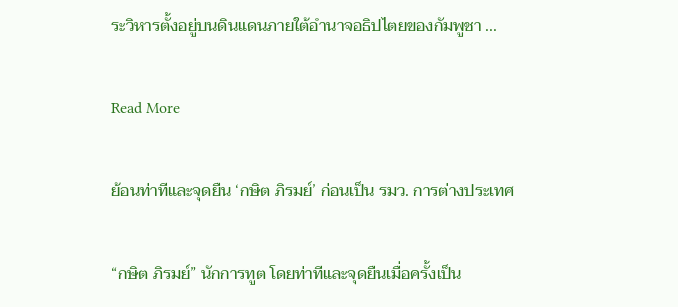ระวิหารตั้งอยู่บนดินแดนภายใต้อำนาจอธิปไตยของกัมพูชา ...

Read More

ย้อนท่าทีและจุดยืน ‘กษิต ภิรมย์’ ก่อนเป็น รมว. การต่างประเทศ

“กษิต ภิรมย์” นักการทูต โดยท่าทีและจุดยืนเมื่อครั้งเป็น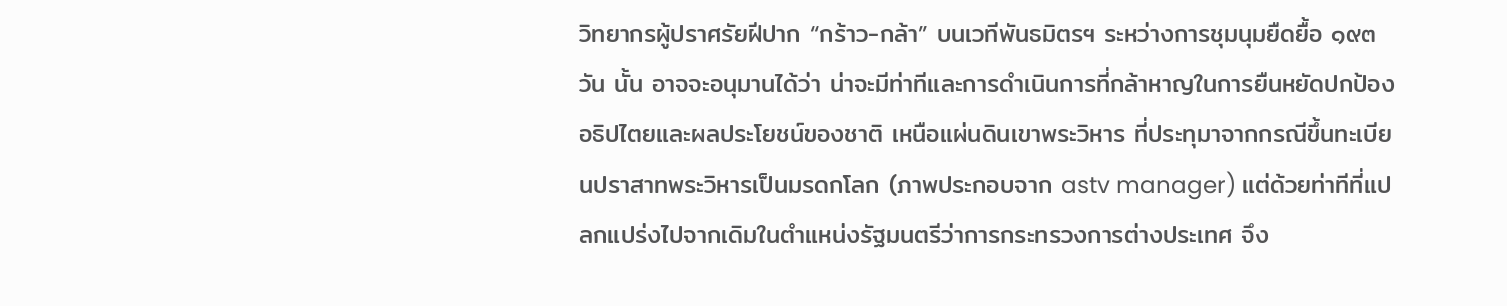วิทยากรผู้ปราศรัยฝีปาก “กร้าว-กล้า” บนเวทีพันธมิตรฯ ระหว่างการชุมนุมยืดยื้อ ๑๙๓ วัน นั้น อาจจะอนุมานได้ว่า น่าจะมีท่าทีและการดำเนินการที่กล้าหาญในการยืนหยัดปกป้องอธิปไตยและผลประโยชน์ของชาติ เหนือแผ่นดินเขาพระวิหาร ที่ประทุมาจากกรณีขึ้นทะเบียนปราสาทพระวิหารเป็นมรดกโลก (ภาพประกอบจาก astv manager) แต่ด้วยท่าทีที่แปลกแปร่งไปจากเดิมในตำแหน่งรัฐมนตรีว่าการกระทรวงการต่างประเทศ จึง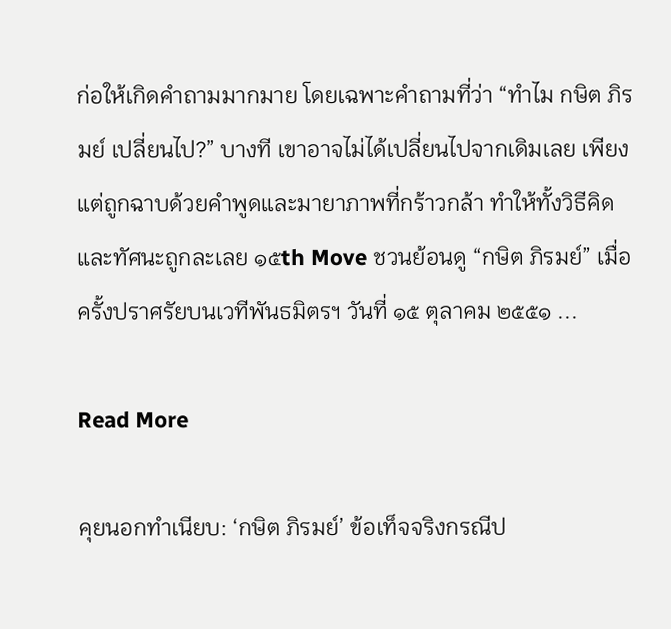ก่อให้เกิดคำถามมากมาย โดยเฉพาะคำถามที่ว่า “ทำไม กษิต ภิรมย์ เปลี่ยนไป?” บางที เขาอาจไม่ได้เปลี่ยนไปจากเดิมเลย เพียงแต่ถูกฉาบด้วยคำพูดและมายาภาพที่กร้าวกล้า ทำให้ทั้งวิธีคิดและทัศนะถูกละเลย ๑๕th Move ชวนย้อนดู “กษิต ภิรมย์” เมื่อครั้งปราศรัยบนเวทีพันธมิตรฯ วันที่ ๑๕ ตุลาคม ๒๕๕๑ ...

Read More

คุยนอกทำเนียบ: ‘กษิต ภิรมย์’ ข้อเท็จจริงกรณีป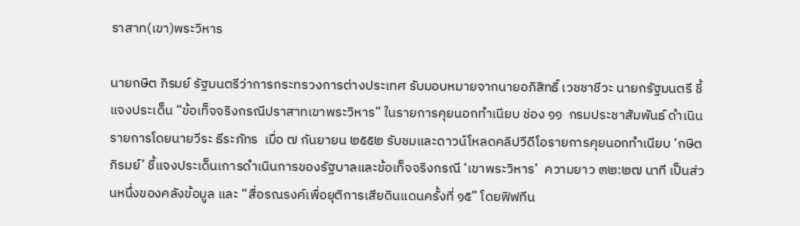ราสาท(เขา)พระวิหาร

นายกษิต ภิรมย์ รัฐมนตรีว่าการกระทรวงการต่างประเทศ รับมอบหมายจากนายอภิสิทธิ์ เวชชาชีวะ นายกรัฐมนตรี ชี้แจงประเด็น “ข้อเท็จจริงกรณีปราสาทเขาพระวิหาร” ในรายการคุยนอกทำเนียบ ช่อง ๑๑  กรมประชาสัมพันธ์ ดำเนินรายการโดยนายวีระ ธีระภัทร  เมื่อ ๗ กันยายน ๒๕๕๒ รับชมและดาวน์โหลดคลิปวีดีโอรายการคุยนอกทำเนียบ ‘กษิต ภิรมย์’ ชี้แจงประเด็นเการดำเนินการของรัฐบาลและข้อเท็จจริงกรณี ‘เขาพระวิหาร’  ความยาว ๓๒:๒๗ นาที เป็นส่วนหนึ่งของคลังข้อมูล และ “สื่อรณรงค์เพื่อยุติการเสียดินแดนครั้งที่ ๑๕” โดยฟิฟทีน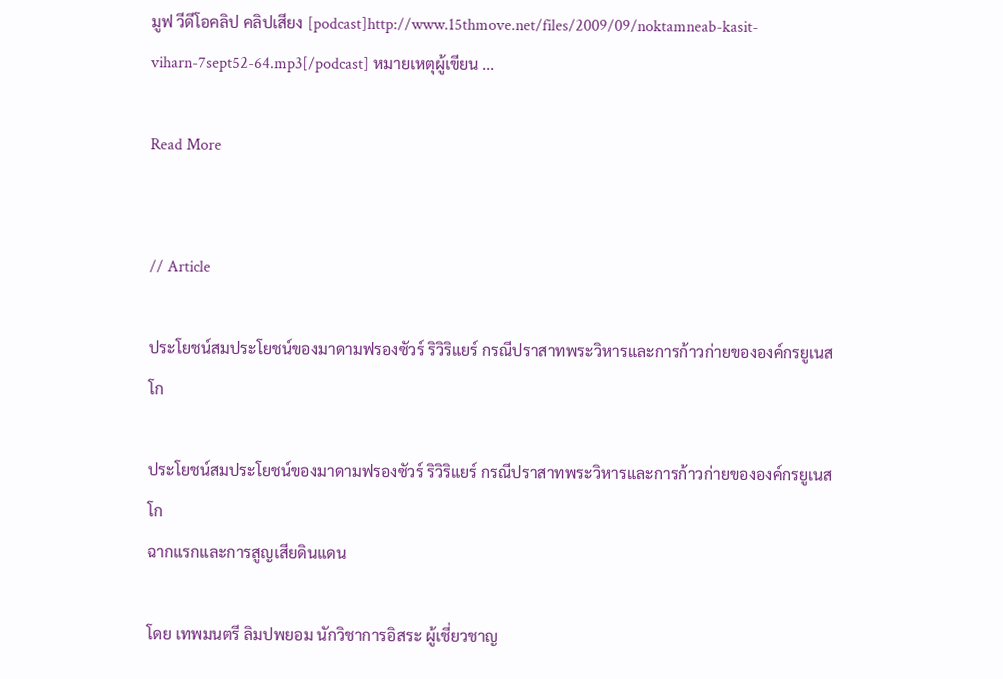มูฟ วีดีโอคลิป คลิปเสียง [podcast]http://www.15thmove.net/files/2009/09/noktamneab-kasit-viharn-7sept52-64.mp3[/podcast] หมายเหตุผู้เขียน ...

Read More


// Article

ประโยชน์สมประโยชน์ของมาดามฟรองซัวร์ ริวิริแยร์ กรณีปราสาทพระวิหารและการก้าวก่ายขององค์กรยูเนสโก

ประโยชน์สมประโยชน์ของมาดามฟรองซัวร์ ริวิริแยร์ กรณีปราสาทพระวิหารและการก้าวก่ายขององค์กรยูเนสโก
ฉากแรกและการสูญเสียดินแดน

โดย เทพมนตรี ลิมปพยอม นักวิชาการอิสระ ผู้เชี่ยวชาญ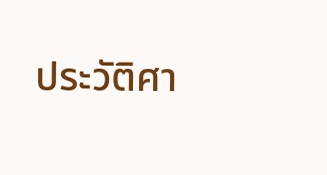ประวัติศา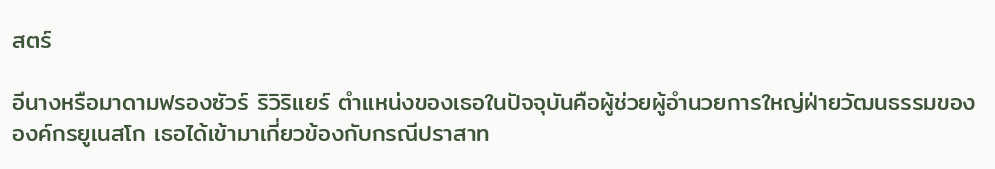สตร์

อีนางหรือมาดามฟรองซัวร์ ริวิริแยร์ ตำแหน่งของเธอในปัจจุบันคือผู้ช่วยผู้อำนวยการใหญ่ฝ่ายวัฒนธรรมขององค์กรยูเนสโก เธอได้เข้ามาเกี่ยวข้องกับกรณีปราสาท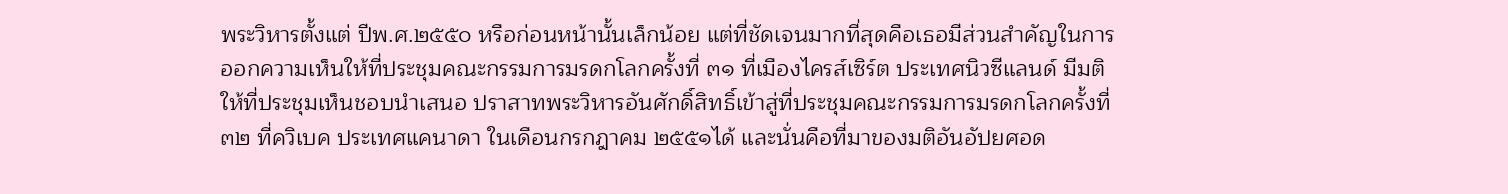พระวิหารตั้งแต่ ปีพ.ศ.๒๕๕๐ หรือก่อนหน้านั้นเล็กน้อย แต่ที่ชัดเจนมากที่สุดคือเธอมีส่วนสำคัญในการออกความเห็นให้ที่ประชุมคณะกรรมการมรดกโลกครั้งที่ ๓๑ ที่เมืองไครส์เซิร์ต ประเทศนิวซีแลนด์ มีมติให้ที่ประชุมเห็นชอบนำเสนอ ปราสาทพระวิหารอันศักดิ์สิทธิ์เข้าสู่ที่ประชุมคณะกรรมการมรดกโลกครั้งที่ ๓๒ ที่ควิเบค ประเทศแคนาดา ในเดือนกรกฎาคม ๒๕๕๑ได้ และนั่นคือที่มาของมติอันอัปยศอด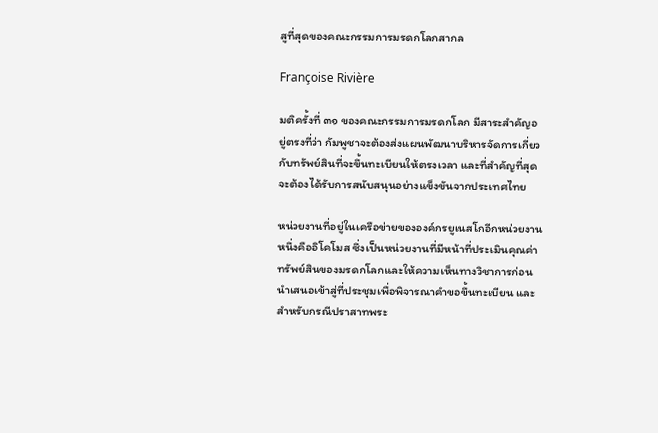สูที่สุดของคณะกรรมการมรดกโลกสากล

Françoise Rivière

มติครั้งที่ ๓๑ ของคณะกรรมการมรดกโลก มีสาระสำคัญอยู่ตรงที่ว่า กัมพูชาจะต้องส่งแผนพัฒนาบริหารจัดการเกี่ยวกับทรัพย์สินที่จะขึ้นทะเบียนให้ตรงเวลา และที่สำคัญที่สุดจะต้องได้รับการสนับสนุนอย่างแข็งขันจากประเทศไทย

หน่วยงานที่อยู่ในเครือข่ายขององค์กรยูเนสโกอีกหน่วยงานหนึ่งคืออิโคโมส ซึ่งเป็นหน่วยงานที่มีหน้าที่ประเมินคุณค่าทรัพย์สินของมรดกโลกและให้ความเห็นทางวิชาการก่อนนำเสนอเข้าสู่ที่ประชุมเพื่อพิจารณาคำขอขึ้นทะเบียน และสำหรับกรณีปราสาทพระ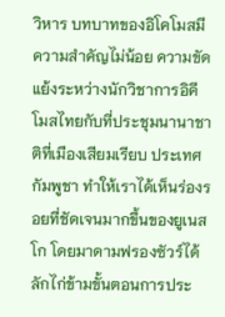วิหาร บทบาทของอิโคโมสมีความสำคัญไม่น้อย ความขัดแย้งระหว่างนักวิชาการอิคีโมสไทยกับที่ประชุมนานาชาติที่เมืองเสียมเรียบ ประเทศกัมพูชา ทำให้เราได้เห็นร่องรอยที่ชัดเจนมากขึ้นของยูเนสโก โดยมาดามฟรองซัวร์ได้ลักไก่ข้ามขั้นตอนการประ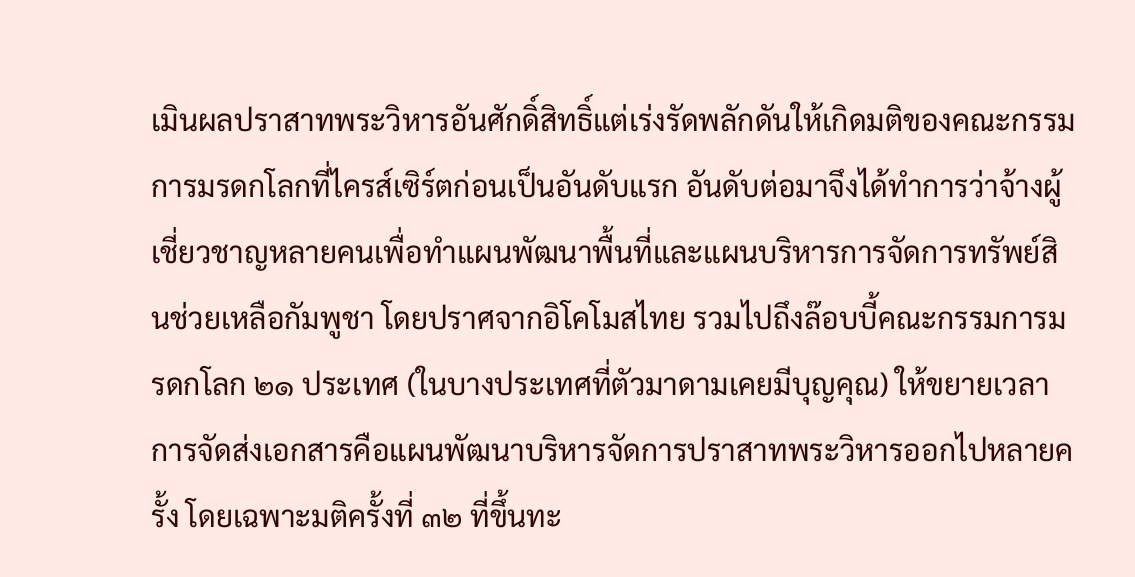เมินผลปราสาทพระวิหารอันศักดิ์สิทธิ์แต่เร่งรัดพลักดันให้เกิดมติของคณะกรรมการมรดกโลกที่ไครส์เซิร์ตก่อนเป็นอันดับแรก อันดับต่อมาจึงได้ทำการว่าจ้างผู้เชี่ยวชาญหลายคนเพื่อทำแผนพัฒนาพื้นที่และแผนบริหารการจัดการทรัพย์สินช่วยเหลือกัมพูชา โดยปราศจากอิโคโมสไทย รวมไปถึงล๊อบบี้คณะกรรมการมรดกโลก ๒๑ ประเทศ (ในบางประเทศที่ตัวมาดามเคยมีบุญคุณ) ให้ขยายเวลาการจัดส่งเอกสารคือแผนพัฒนาบริหารจัดการปราสาทพระวิหารออกไปหลายครั้ง โดยเฉพาะมติครั้งที่ ๓๒ ที่ขึ้นทะ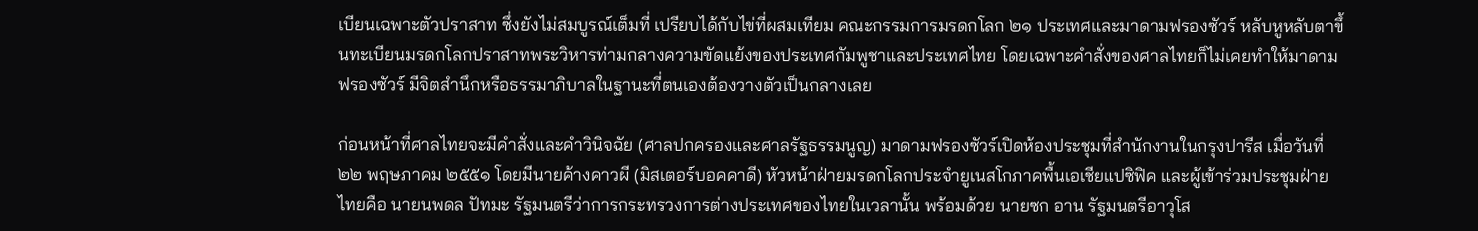เบียนเฉพาะตัวปราสาท ซึ่งยังไม่สมบูรณ์เต็มที่ เปรียบได้กับไข่ที่ผสมเทียม คณะกรรมการมรดกโลก ๒๑ ประเทศและมาดามฟรองซัวร์ หลับหูหลับตาขึ้นทะเบียนมรดกโลกปราสาทพระวิหารท่ามกลางความขัดแย้งของประเทศกัมพูชาและประเทศไทย โดยเฉพาะคำสั่งของศาลไทยก็ไม่เคยทำให้มาดามฟรองซัวร์ มีจิตสำนึกหรือธรรมาภิบาลในฐานะที่ตนเองต้องวางตัวเป็นกลางเลย

ก่อนหน้าที่ศาลไทยจะมีคำสั่งและคำวินิจฉัย (ศาลปกครองและศาลรัฐธรรมนูญ) มาดามฟรองซัวร์เปิดห้องประชุมที่สำนักงานในกรุงปารีส เมื่อวันที่ ๒๒ พฤษภาคม ๒๕๕๑ โดยมีนายค้างคาวผี (มิสเตอร์บอคคาดี) หัวหน้าฝ่ายมรดกโลกประจำยูเนสโกภาคพื้นเอเชียแปซิฟิค และผู้เข้าร่วมประชุมฝ่ายไทยคือ นายนพดล ปัทมะ รัฐมนตรีว่าการกระทรวงการต่างประเทศของไทยในเวลานั้น พร้อมด้วย นายซก อาน รัฐมนตรีอาวุโส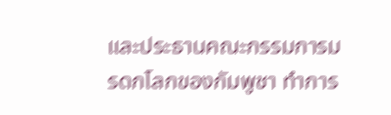และประธานคณะกรรมการมรดกโลกของกัมพูชา ทำการ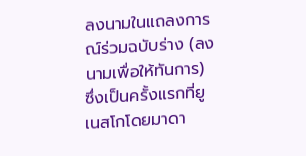ลงนามในแถลงการณ์ร่วมฉบับร่าง (ลงนามเพื่อให้ทันการ) ซึ่งเป็นครั้งแรกที่ยูเนสโกโดยมาดา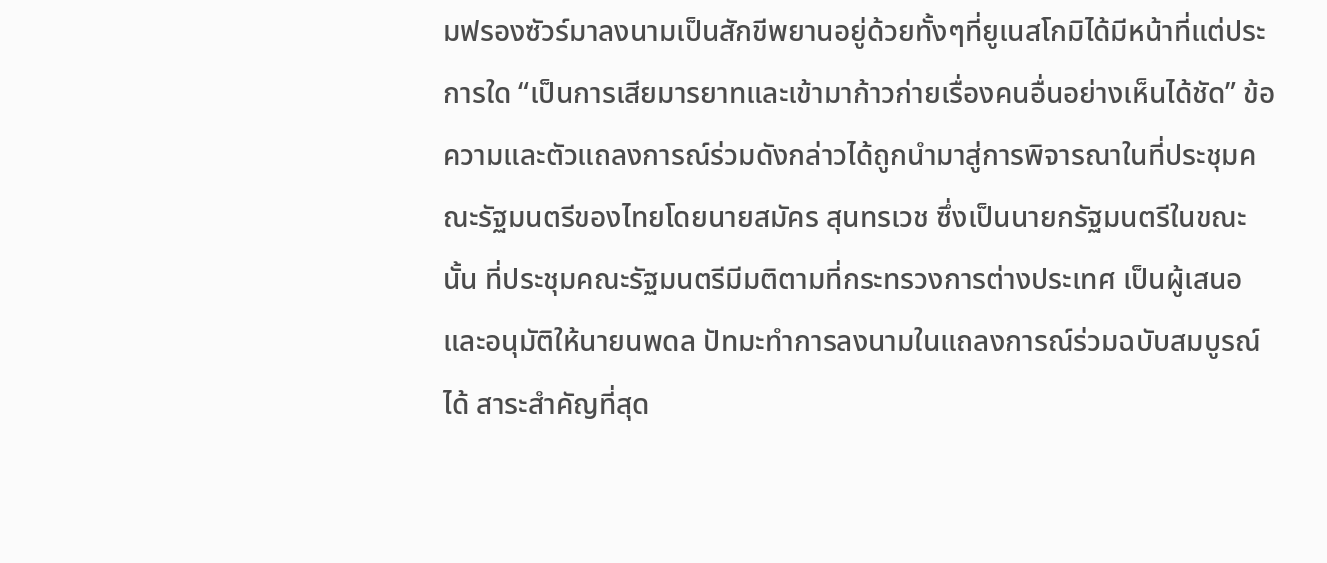มฟรองซัวร์มาลงนามเป็นสักขีพยานอยู่ด้วยทั้งๆที่ยูเนสโกมิได้มีหน้าที่แต่ประการใด “เป็นการเสียมารยาทและเข้ามาก้าวก่ายเรื่องคนอื่นอย่างเห็นได้ชัด” ข้อความและตัวแถลงการณ์ร่วมดังกล่าวได้ถูกนำมาสู่การพิจารณาในที่ประชุมคณะรัฐมนตรีของไทยโดยนายสมัคร สุนทรเวช ซึ่งเป็นนายกรัฐมนตรีในขณะนั้น ที่ประชุมคณะรัฐมนตรีมีมติตามที่กระทรวงการต่างประเทศ เป็นผู้เสนอ และอนุมัติให้นายนพดล ปัทมะทำการลงนามในแถลงการณ์ร่วมฉบับสมบูรณ์ได้ สาระสำคัญที่สุด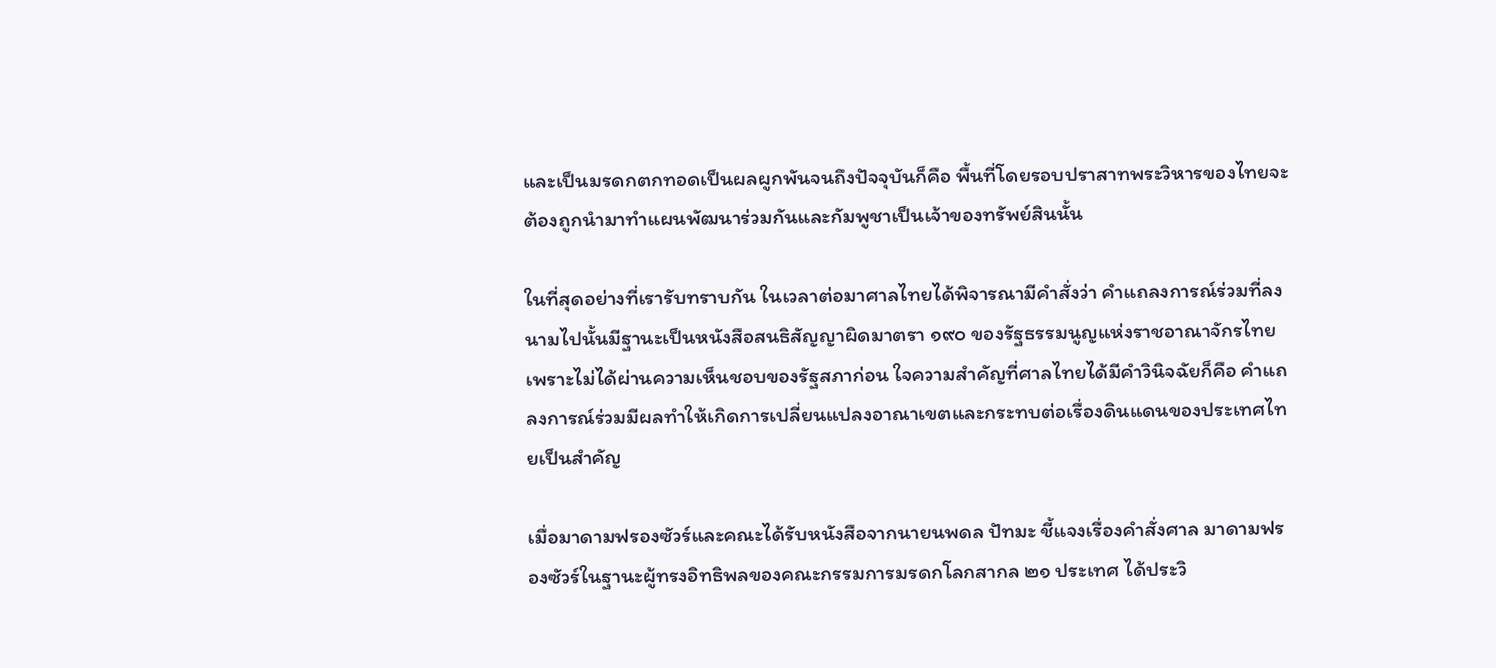และเป็นมรดกตกทอดเป็นผลผูกพันจนถึงปัจจุบันก็คือ พื้นที่โดยรอบปราสาทพระวิหารของไทยจะต้องถูกนำมาทำแผนพัฒนาร่วมกันและกัมพูชาเป็นเจ้าของทรัพย์สินนั้น

ในที่สุดอย่างที่เรารับทราบกัน ในเวลาต่อมาศาลไทยได้พิจารณามีคำสั่งว่า คำแถลงการณ์ร่วมที่ลงนามไปนั้นมีฐานะเป็นหนังสือสนธิสัญญาผิดมาตรา ๑๙๐ ของรัฐธรรมนูญแห่งราชอาณาจักรไทยเพราะไม่ได้ผ่านความเห็นชอบของรัฐสภาก่อน ใจความสำคัญที่ศาลไทยได้มีคำวินิจฉัยก็คือ คำแถลงการณ์ร่วมมีผลทำให้เกิดการเปลี่ยนแปลงอาณาเขตและกระทบต่อเรื่องดินแดนของประเทศไทยเป็นสำคัญ

เมื่อมาดามฟรองซัวร์และคณะได้รับหนังสือจากนายนพดล ปัทมะ ชี้แจงเรื่องคำสั่งศาล มาดามฟรองซัวร์ในฐานะผู้ทรงอิทธิพลของคณะกรรมการมรดกโลกสากล ๒๑ ประเทศ ได้ประวิ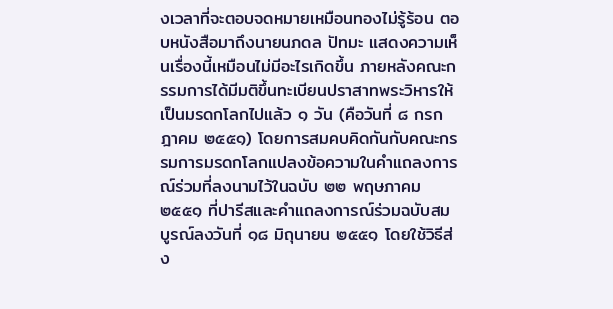งเวลาที่จะตอบจดหมายเหมือนทองไม่รู้ร้อน ตอบหนังสือมาถึงนายนภดล ปัทมะ แสดงความเห็นเรื่องนี้เหมือนไม่มีอะไรเกิดขึ้น ภายหลังคณะกรรมการได้มีมติขึ้นทะเบียนปราสาทพระวิหารให้เป็นมรดกโลกไปแล้ว ๑ วัน (คือวันที่ ๘ กรกฎาคม ๒๕๕๑) โดยการสมคบคิดกันกับคณะกรรมการมรดกโลกแปลงข้อความในคำแถลงการณ์ร่วมที่ลงนามไว้ในฉบับ ๒๒ พฤษภาคม ๒๕๕๑ ที่ปารีสและคำแถลงการณ์ร่วมฉบับสมบูรณ์ลงวันที่ ๑๘ มิถุนายน ๒๕๕๑ โดยใช้วิธีส่ง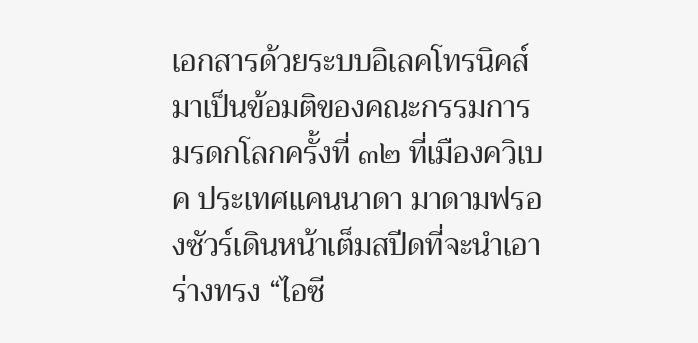เอกสารด้วยระบบอิเลคโทรนิคส์ มาเป็นข้อมติของคณะกรรมการมรดกโลกครั้งที่ ๓๒ ที่เมืองควิเบค ประเทศแคนนาดา มาดามฟรองซัวร์เดินหน้าเต็มสปีดที่จะนำเอาร่างทรง “ไอซี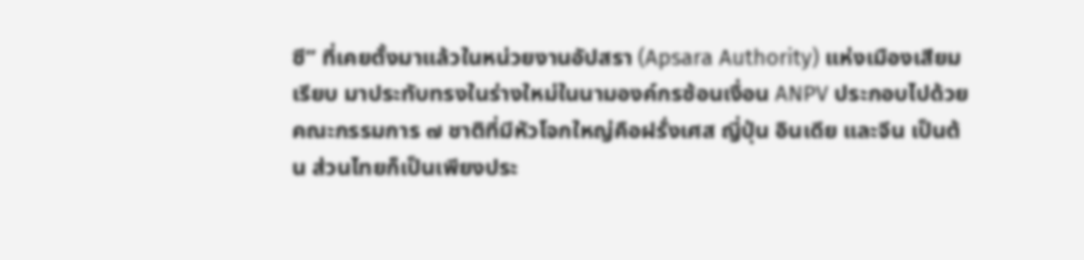ซี” ที่เคยตั้งมาแล้วในหน่วยงานอัปสรา (Apsara Authority) แห่งเมืองเสียมเรียบ มาประทับทรงในร่างใหม่ในนามองค์กรซ้อนเงื่อน ANPV ประกอบไปด้วยคณะกรรมการ ๗ ชาติที่มีหัวโจกใหญ่คือฝรั่งเศส ญี่ปุ่น อินเดีย และจีน เป็นต้น ส่วนไทยก็เป็นเพียงประ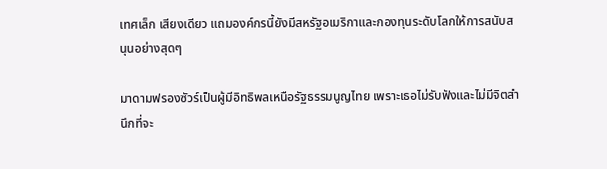เทศเล็ก เสียงเดียว แถมองค์กรนี้ยังมีสหรัฐอเมริกาและกองทุนระดับโลกให้การสนับสนุนอย่างสุดๆ

มาดามฟรองซัวร์เป็นผู้มีอิทธิพลเหนือรัฐธรรมนูญไทย เพราะเธอไม่รับฟังและไม่มีจิตสำนึกที่จะ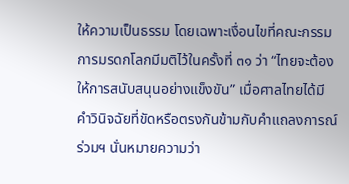ให้ความเป็นธรรม โดยเฉพาะเงื่อนไขที่คณะกรรมการมรดกโลกมีมติไว้ในครั้งที่ ๓๑ ว่า “ไทยจะต้องให้การสนับสนุนอย่างแข็งขัน” เมื่อศาลไทยได้มีคำวินิจฉัยที่ขัดหรือตรงกันข้ามกับคำแถลงการณ์ร่วมฯ นั่นหมายความว่า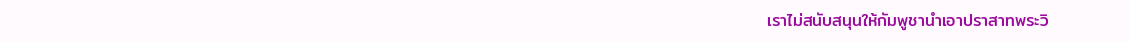เราไม่สนับสนุนให้กัมพูชานำเอาปราสาทพระวิ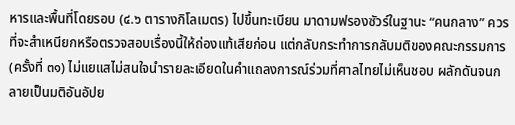หารและพื้นที่โดยรอบ (๔.๖ ตารางกิโลเมตร) ไปขึ้นทะเบียน มาดามฟรองซัวร์ในฐานะ “คนกลาง” ควรที่จะสำเหนียกหรือตรวจสอบเรื่องนี้ให้ถ่องแท้เสียก่อน แต่กลับกระทำการกลับมติของคณะกรรมการ(ครั้งที่ ๓๑) ไม่แยแสไม่สนใจนำรายละเอียดในคำแถลงการณ์ร่วมที่ศาลไทยไม่เห็นชอบ ผลักดันจนกลายเป็นมติอันอัปย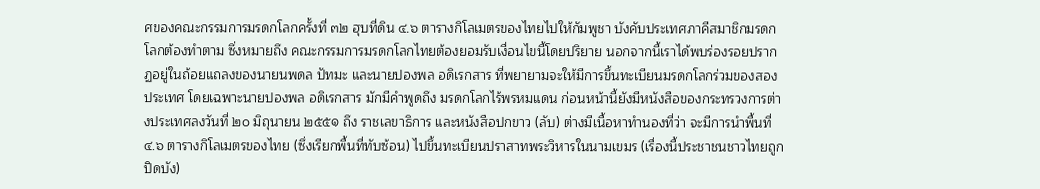ศของคณะกรรมการมรดกโลกครั้งที่ ๓๒ ฮุบที่ดิน ๔.๖ ตารางกิโลเมตรของไทยไปให้กัมพูชา บังคับประเทศภาคีสมาชิกมรดกโลกต้องทำตาม ซึ่งหมายถึง คณะกรรมการมรดกโลกไทยต้องยอมรับเงื่อนไขนี้โดยปริยาย นอกจากนี้เราได้พบร่องรอยปรากฏอยู่ในถ้อยแถลงของนายนพดล ปัทมะ และนายปองพล อดิเรกสาร ที่พยายามจะให้มีการขึ้นทะเบียนมรดกโลกร่วมของสองประเทศ โดยเฉพาะนายปองพล อดิเรกสาร มักมีคำพูดถึง มรดกโลกไร้พรหมแดน ก่อนหน้านี้ยังมีหนังสือของกระทรวงการต่างประเทศลงวันที่ ๒๐ มิถุนายน ๒๕๕๑ ถึง ราชเลขาธิการ และหนังสือปกขาว (ลับ) ต่างมีเนื้อหาทำนองที่ว่า จะมีการนำพื้นที่ ๔.๖ ตารางกิโลเมตรของไทย (ซึ่งเรียกพื้นที่ทับซ้อน) ไปขึ้นทะเบียนปราสาทพระวิหารในนามเขมร (เรื่องนี้ประชาชนชาวไทยถูกปิดบัง)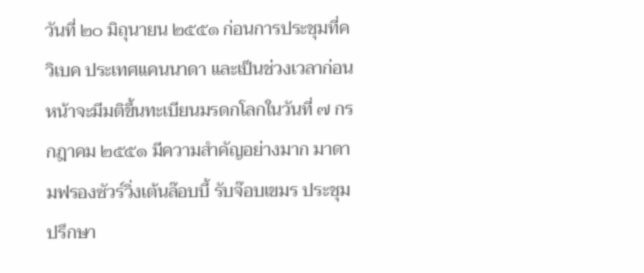วันที่ ๒๐ มิถุนายน ๒๕๕๑ ก่อนการประชุมที่ควิเบค ประเทศแคนนาดา และเป็นช่วงเวลาก่อนหน้าจะมีมติขึ้นทะเบียนมรดกโลกในวันที่ ๗ กรกฎาคม ๒๕๕๑ มีความสำคัญอย่างมาก มาดามฟรองซัวร์วิ่งเต้นล๊อบบี้ รับจ๊อบเขมร ประชุมปรึกษา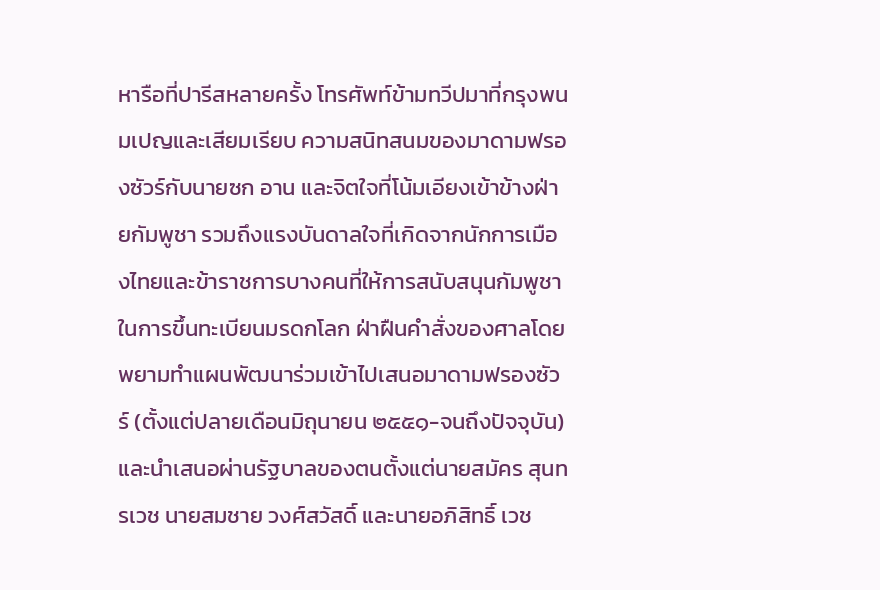หารือที่ปารีสหลายครั้ง โทรศัพท์ข้ามทวีปมาที่กรุงพนมเปญและเสียมเรียบ ความสนิทสนมของมาดามฟรองซัวร์กับนายซก อาน และจิตใจที่โน้มเอียงเข้าข้างฝ่ายกัมพูชา รวมถึงแรงบันดาลใจที่เกิดจากนักการเมืองไทยและข้าราชการบางคนที่ให้การสนับสนุนกัมพูชาในการขึ้นทะเบียนมรดกโลก ฝ่าฝืนคำสั่งของศาลโดยพยามทำแผนพัฒนาร่วมเข้าไปเสนอมาดามฟรองซัวร์ (ตั้งแต่ปลายเดือนมิถุนายน ๒๕๕๑-จนถึงปัจจุบัน) และนำเสนอผ่านรัฐบาลของตนตั้งแต่นายสมัคร สุนทรเวช นายสมชาย วงศ์สวัสดิ์ และนายอภิสิทธิ์ เวช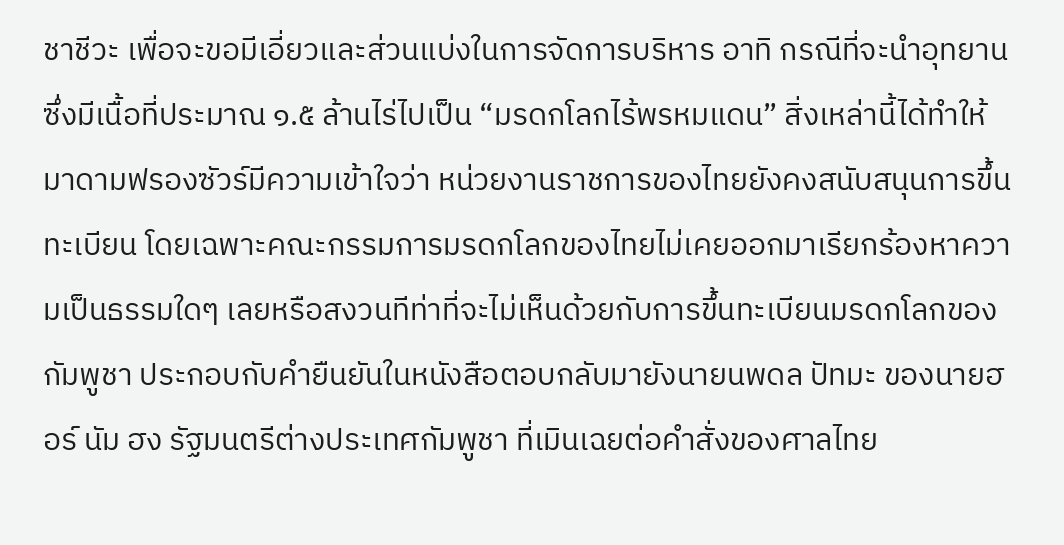ชาชีวะ เพื่อจะขอมีเอี่ยวและส่วนแบ่งในการจัดการบริหาร อาทิ กรณีที่จะนำอุทยานซึ่งมีเนื้อที่ประมาณ ๑.๕ ล้านไร่ไปเป็น “มรดกโลกไร้พรหมแดน” สิ่งเหล่านี้ได้ทำให้มาดามฟรองซัวร์มีความเข้าใจว่า หน่วยงานราชการของไทยยังคงสนับสนุนการขึ้นทะเบียน โดยเฉพาะคณะกรรมการมรดกโลกของไทยไม่เคยออกมาเรียกร้องหาความเป็นธรรมใดๆ เลยหรือสงวนทีท่าที่จะไม่เห็นด้วยกับการขึ้นทะเบียนมรดกโลกของกัมพูชา ประกอบกับคำยืนยันในหนังสือตอบกลับมายังนายนพดล ปัทมะ ของนายฮอร์ นัม ฮง รัฐมนตรีต่างประเทศกัมพูชา ที่เมินเฉยต่อคำสั่งของศาลไทย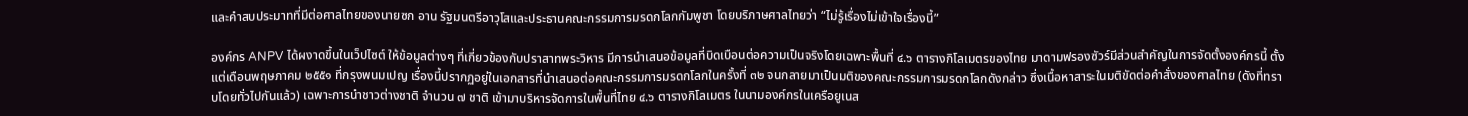และคำสบประมาทที่มีต่อศาลไทยของนายซก อาน รัฐมนตรีอาวุโสและประธานคณะกรรมการมรดกโลกกัมพูชา โดยบริภาษศาลไทยว่า “ไม่รู้เรื่องไม่เข้าใจเรื่องนี้”

องค์กร ANPV ได้ผงาดขึ้นในเว็ปไซต์ ให้ข้อมูลต่างๆ ที่เกี่ยวข้องกับปราสาทพระวิหาร มีการนำเสนอข้อมูลที่บิดเบือนต่อความเป็นจริงโดยเฉพาะพื้นที่ ๔.๖ ตารางกิโลเมตรของไทย มาดามฟรองซัวร์มีส่วนสำคัญในการจัดตั้งองค์กรนี้ ตั้งแต่เดือนพฤษภาคม ๒๕๕๑ ที่กรุงพนมเปญ เรื่องนี้ปรากฏอยู่ในเอกสารที่นำเสนอต่อคณะกรรมการมรดกโลกในครั้งที่ ๓๒ จนกลายมาเป็นมติของคณะกรรมการมรดกโลกดังกล่าว ซึ่งเนื้อหาสาระในมติขัดต่อคำสั่งของศาลไทย (ดังที่ทราบโดยทั่วไปกันแล้ว) เฉพาะการนำชาวต่างชาติ จำนวน ๗ ชาติ เข้ามาบริหารจัดการในพื้นที่ไทย ๔.๖ ตารางกิโลเมตร ในนามองค์กรในเครือยูเนส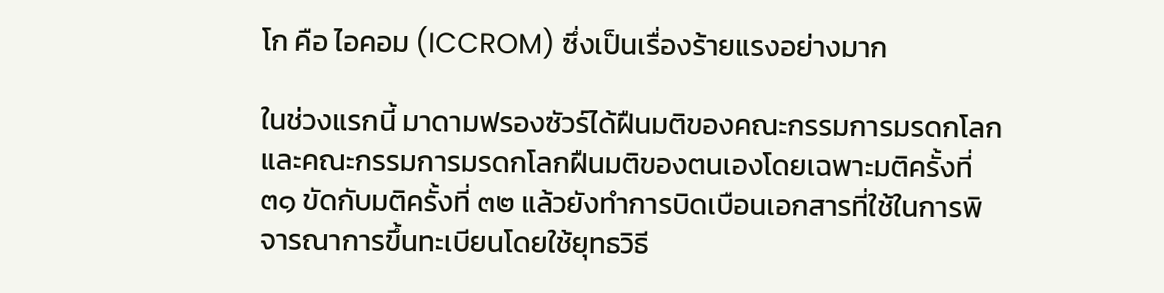โก คือ ไอคอม (ICCROM) ซึ่งเป็นเรื่องร้ายแรงอย่างมาก

ในช่วงแรกนี้ มาดามฟรองซัวร์ได้ฝืนมติของคณะกรรมการมรดกโลกและคณะกรรมการมรดกโลกฝืนมติของตนเองโดยเฉพาะมติครั้งที่ ๓๑ ขัดกับมติครั้งที่ ๓๒ แล้วยังทำการบิดเบือนเอกสารที่ใช้ในการพิจารณาการขึ้นทะเบียนโดยใช้ยุทธวิธี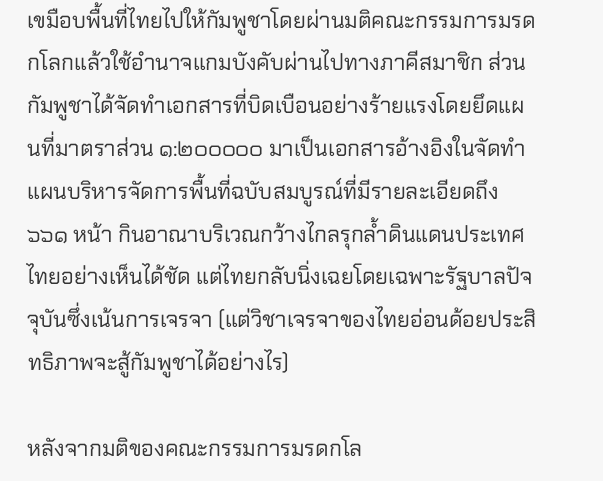เขมือบพื้นที่ไทยไปให้กัมพูชาโดยผ่านมติคณะกรรมการมรดกโลกแล้วใช้อำนาจแกมบังคับผ่านไปทางภาคีสมาชิก ส่วนกัมพูชาได้จัดทำเอกสารที่บิดเบือนอย่างร้ายแรงโดยยึดแผนที่มาตราส่วน ๑:๒๐๐๐๐๐ มาเป็นเอกสารอ้างอิงในจัดทำแผนบริหารจัดการพื้นที่ฉบับสมบูรณ์ที่มีรายละเอียดถึง ๖๖๑ หน้า กินอาณาบริเวณกว้างไกลรุกล้ำดินแดนประเทศไทยอย่างเห็นได้ชัด แต่ไทยกลับนิ่งเฉยโดยเฉพาะรัฐบาลปัจจุบันซึ่งเน้นการเจรจา (แต่วิชาเจรจาของไทยอ่อนด้อยประสิทธิภาพจะสู้กัมพูชาได้อย่างไร)

หลังจากมติของคณะกรรมการมรดกโล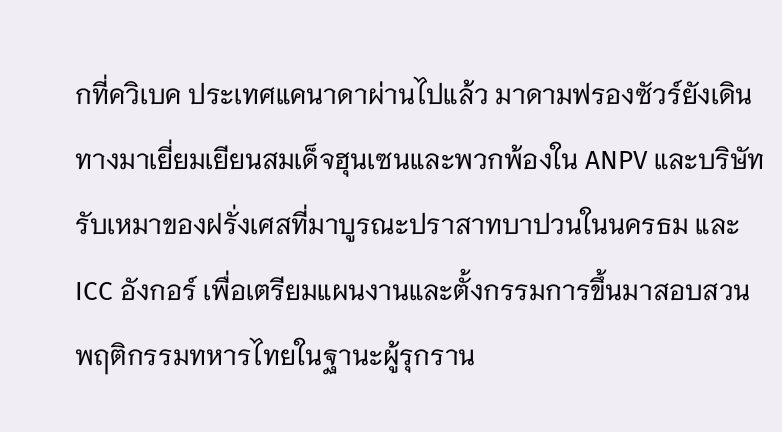กที่ควิเบค ประเทศแคนาดาผ่านไปแล้ว มาดามฟรองซัวร์ยังเดินทางมาเยี่ยมเยียนสมเด็จฮุนเซนและพวกพ้องใน ANPV และบริษัทรับเหมาของฝรั่งเศสที่มาบูรณะปราสาทบาปวนในนครธม และ ICC อังกอร์ เพื่อเตรียมแผนงานและตั้งกรรมการขึ้นมาสอบสวนพฤติกรรมทหารไทยในฐานะผู้รุกราน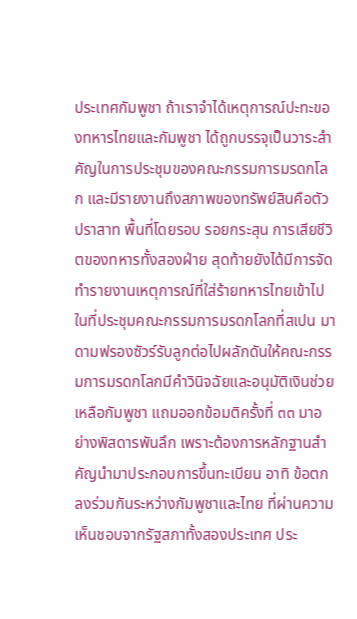ประเทศกัมพูชา ถ้าเราจำได้เหตุการณ์ปะทะของทหารไทยและกัมพูชา ได้ถูกบรรจุเป็นวาระสำคัญในการประชุมของคณะกรรมการมรดกโลก และมีรายงานถึงสภาพของทรัพย์สินคือตัวปราสาท พื้นที่โดยรอบ รอยกระสุน การเสียชีวิตของทหารทั้งสองฝ่าย สุดท้ายยังได้มีการจัดทำรายงานเหตุการณ์ที่ใส่ร้ายทหารไทยเข้าไปในที่ประชุมคณะกรรมการมรดกโลกที่สเปน มาดามฟรองซัวร์รับลูกต่อไปผลักดันให้คณะกรรมการมรดกโลกมีคำวินิจฉัยและอนุมัติเงินช่วยเหลือกัมพูชา แถมออกข้อมติครั้งที่ ๓๓ มาอย่างพิสดารพันลึก เพราะต้องการหลักฐานสำคัญนำมาประกอบการขึ้นทะเบียน อาทิ ข้อตกลงร่วมกันระหว่างกัมพูชาและไทย ที่ผ่านความเห็นชอบจากรัฐสภาทั้งสองประเทศ ประ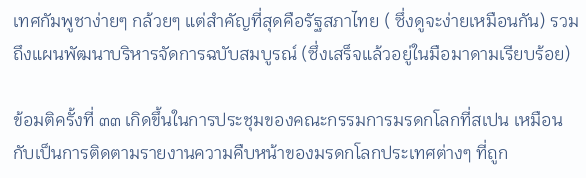เทศกัมพูชาง่ายๆ กล้วยๆ แต่สำคัญที่สุดคือรัฐสภาไทย ( ซึ่งดูจะง่ายเหมือนกัน) รวมถึงแผนพัฒนาบริหารจัดการฉบับสมบูรณ์ (ซึ่งเสร็จแล้วอยู่ในมือมาดามเรียบร้อย)

ข้อมติครั้งที่ ๓๓ เกิดขึ้นในการประชุมของคณะกรรมการมรดกโลกที่สเปน เหมือนกับเป็นการติดตามรายงานความคืบหน้าของมรดกโลกประเทศต่างๆ ที่ถูก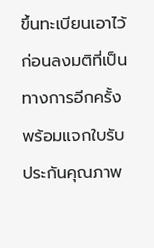ขึ้นทะเบียนเอาไว้ก่อนลงมติที่เป็นทางการอีกครั้งพร้อมแจกใบรับประกันคุณภาพ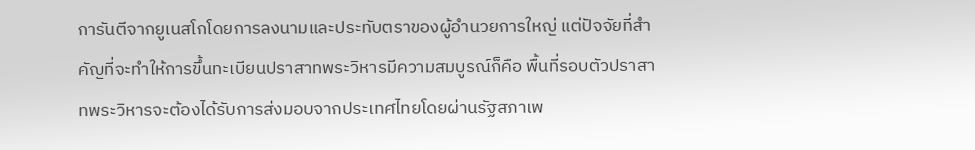การันตีจากยูเนสโกโดยการลงนามและประทับตราของผู้อำนวยการใหญ่ แต่ปัจจัยที่สำคัญที่จะทำให้การขึ้นทะเบียนปราสาทพระวิหารมีความสมบูรณ์ก็คือ พื้นที่รอบตัวปราสาทพระวิหารจะต้องได้รับการส่งมอบจากประเทศไทยโดยผ่านรัฐสภาเพ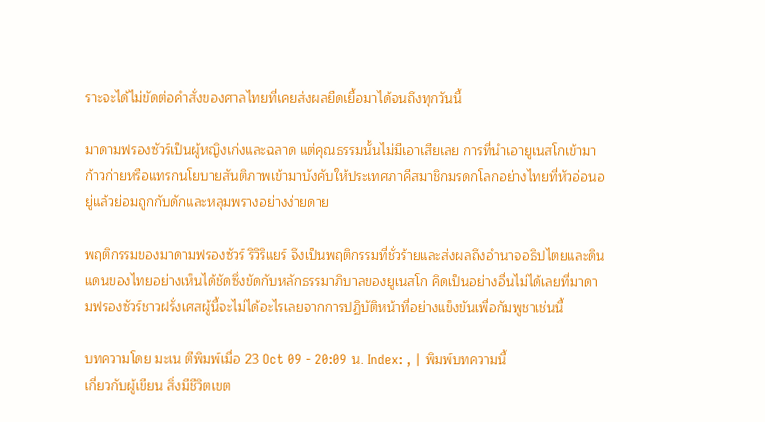ราะจะได้ไม่ขัดต่อคำสั่งของศาลไทยที่เคยส่งผลยืดเยื้อมาได้จนถึงทุกวันนี้

มาดามฟรองซัวร์เป็นผู้หญิงเก่งและฉลาด แต่คุณธรรมนั้นไม่มีเอาเสียเลย การที่นำเอายูเนสโกเข้ามาก้าวก่ายหรือแทรกนโยบายสันติภาพเข้ามาบังคับให้ประเทศภาคีสมาชิกมรดกโลกอย่างไทยที่หัวอ่อนอยู่แล้วย่อมถูกกับดักและหลุมพรางอย่างง่ายดาย

พฤติกรรมของมาดามฟรองซัวร์ ริวิริแยร์ จึงเป็นพฤติกรรมที่ชั่วร้ายและส่งผลถึงอำนาจอธิปไตยและดินแดนของไทยอย่างเห็นได้ชัดซึ่งขัดกับหลักธรรมาภิบาลของยูเนสโก คิดเป็นอย่างอื่นไม่ได้เลยที่มาดามฟรองซัวร์ชาวฝรั่งเศสผู้นี้จะไม่ได้อะไรเลยจากการปฏิบัติหน้าที่อย่างแข็งขันเพื่อกัมพูชาเช่นนี้

บทความโดย มะเน ตีพิมพ์เมื่อ 23 Oct 09 - 20:09 น. Index: , | พิมพ์บทความนี้
เกี่ยวกับผู้เขียน สิ่งมีชีวิตเขต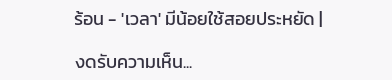ร้อน - 'เวลา' มีน้อยใช้สอยประหยัด |

งดรับความเห็น...